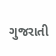ગુજરાતી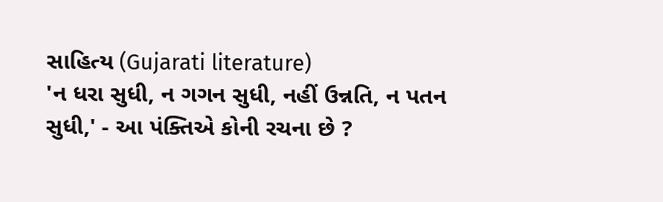સાહિત્ય (Gujarati literature)
'ન ધરા સુધી, ન ગગન સુધી, નહીં ઉન્નતિ, ન પતન સુધી,' - આ પંક્તિએ કોની રચના છે ?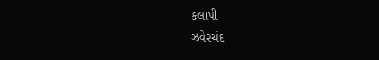કલાપી
ઝવેરચંદ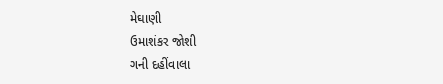મેઘાણી
ઉમાશંકર જોશી
ગની દહીંવાલા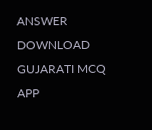ANSWER DOWNLOAD GUJARATI MCQ APP